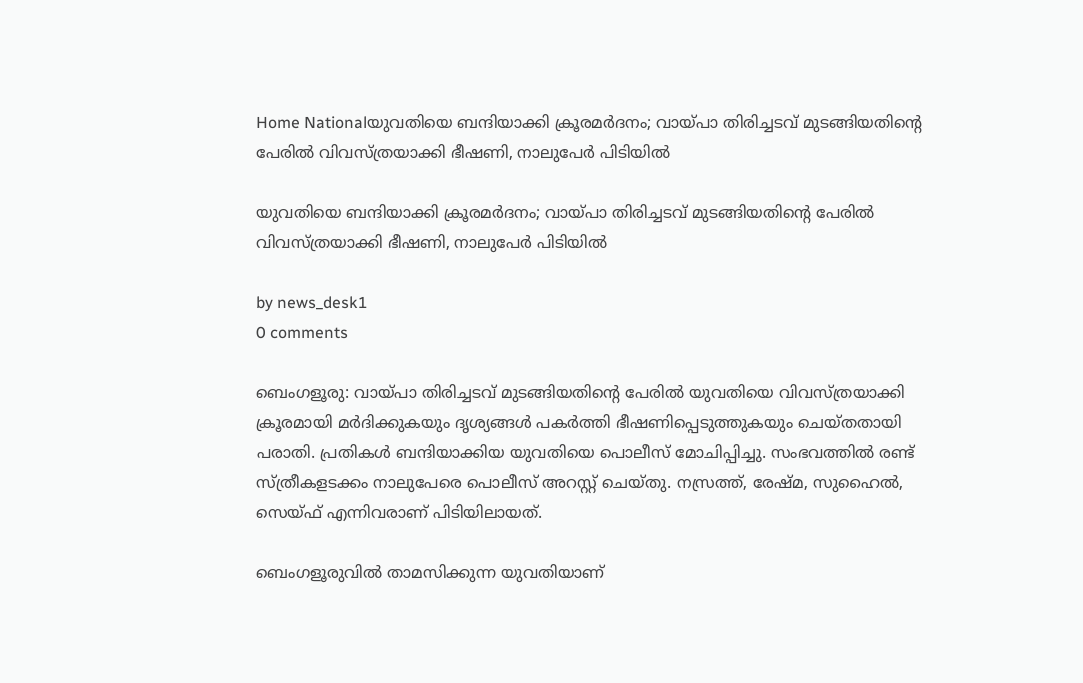Home Nationalയുവതിയെ ബന്ദിയാക്കി ക്രൂരമർദനം; വായ്പാ തിരിച്ചടവ് മുടങ്ങിയതിന്റെ പേരിൽ വിവസ്ത്രയാക്കി ഭീഷണി, നാലുപേർ പിടിയിൽ

യുവതിയെ ബന്ദിയാക്കി ക്രൂരമർദനം; വായ്പാ തിരിച്ചടവ് മുടങ്ങിയതിന്റെ പേരിൽ വിവസ്ത്രയാക്കി ഭീഷണി, നാലുപേർ പിടിയിൽ

by news_desk1
0 comments

ബെംഗളൂരു: വായ്പാ തിരിച്ചടവ് മുടങ്ങിയതിന്റെ പേരിൽ യുവതിയെ വിവസ്ത്രയാക്കി ക്രൂരമായി മർദിക്കുകയും ദൃശ്യങ്ങൾ പകർത്തി ഭീഷണിപ്പെടുത്തുകയും ചെയ്തതായി പരാതി. പ്രതികൾ ബന്ദിയാക്കിയ യുവതിയെ പൊലീസ് മോചിപ്പിച്ചു. സംഭവത്തിൽ രണ്ട് സ്ത്രീകളടക്കം നാലുപേരെ പൊലീസ് അറസ്റ്റ് ചെയ്തു. നസ്രത്ത്, രേഷ്മ, സുഹൈൽ, സെയ്ഫ് എന്നിവരാണ് പിടിയിലായത്.

ബെംഗളൂരുവിൽ താമസിക്കുന്ന യുവതിയാണ്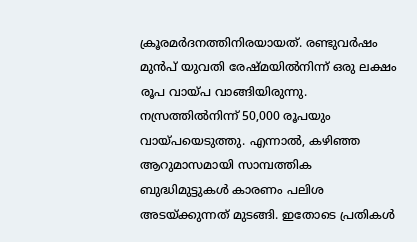ക്രൂരമർദനത്തിനിരയായത്. രണ്ടുവർഷം മുൻപ് യുവതി രേഷ്മയിൽനിന്ന് ഒരു ലക്ഷം രൂപ വായ്പ വാങ്ങിയിരുന്നു. നസ്രത്തിൽനിന്ന് 50,000 രൂപയും വായ്പയെടുത്തു. എന്നാൽ, കഴിഞ്ഞ ആറുമാസമായി സാമ്പത്തിക ബുദ്ധിമുട്ടുകൾ കാരണം പലിശ അടയ്ക്കുന്നത് മുടങ്ങി. ഇതോടെ പ്രതികൾ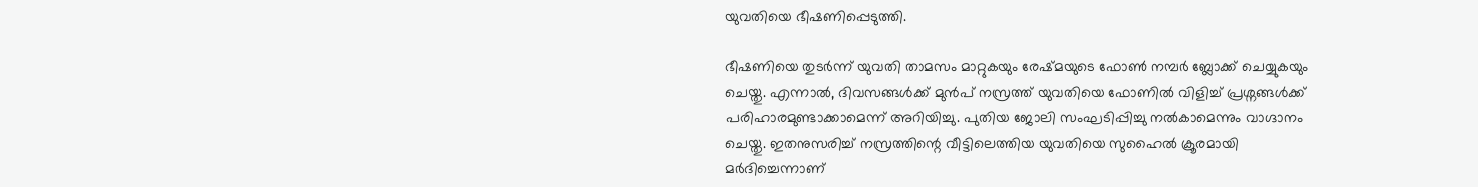യുവതിയെ ഭീഷണിപ്പെടുത്തി.

ഭീഷണിയെ തുടർന്ന് യുവതി താമസം മാറ്റുകയും രേഷ്മയുടെ ഫോൺ നമ്പർ ബ്ലോക്ക് ചെയ്യുകയും ചെയ്തു. എന്നാൽ, ദിവസങ്ങൾക്ക് മുൻപ് നസ്രത്ത് യുവതിയെ ഫോണിൽ വിളിച്ച് പ്രശ്നങ്ങൾക്ക് പരിഹാരമുണ്ടാക്കാമെന്ന് അറിയിച്ചു. പുതിയ ജോലി സംഘടിപ്പിച്ചു നൽകാമെന്നും വാഗ്ദാനം ചെയ്തു. ഇതനുസരിച്ച് നസ്രത്തിന്റെ വീട്ടിലെത്തിയ യുവതിയെ സുഹൈൽ ക്രൂരമായി മർദിച്ചെന്നാണ്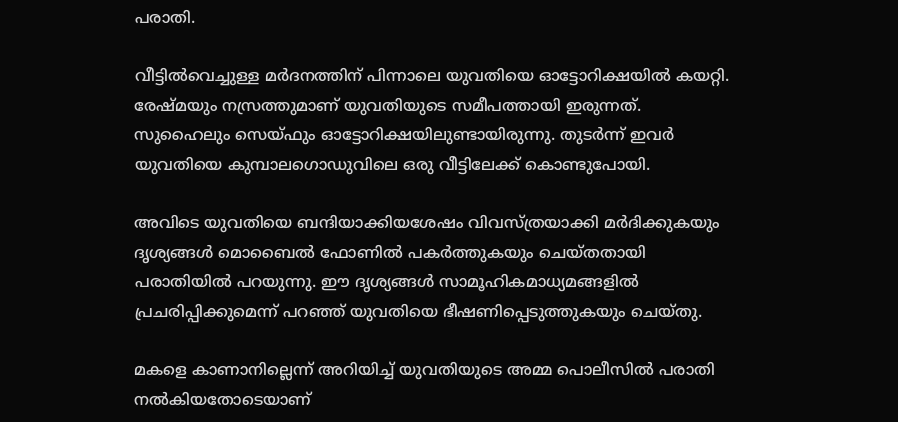പരാതി.

വീട്ടിൽവെച്ചുള്ള മർദനത്തിന് പിന്നാലെ യുവതിയെ ഓട്ടോറിക്ഷയിൽ കയറ്റി. രേഷ്മയും നസ്രത്തുമാണ് യുവതിയുടെ സമീപത്തായി ഇരുന്നത്. സുഹൈലും സെയ്ഫും ഓട്ടോറിക്ഷയിലുണ്ടായിരുന്നു. തുടർന്ന് ഇവർ യുവതിയെ കുമ്പാലഗൊഡുവിലെ ഒരു വീട്ടിലേക്ക് കൊണ്ടുപോയി.

അവിടെ യുവതിയെ ബന്ദിയാക്കിയശേഷം വിവസ്ത്രയാക്കി മർദിക്കുകയും ദൃശ്യങ്ങൾ മൊബൈൽ ഫോണിൽ പകർത്തുകയും ചെയ്തതായി പരാതിയിൽ പറയുന്നു. ഈ ദൃശ്യങ്ങൾ സാമൂഹികമാധ്യമങ്ങളിൽ പ്രചരിപ്പിക്കുമെന്ന് പറഞ്ഞ് യുവതിയെ ഭീഷണിപ്പെടുത്തുകയും ചെയ്തു.

മകളെ കാണാനില്ലെന്ന് അറിയിച്ച് യുവതിയുടെ അമ്മ പൊലീസിൽ പരാതി നൽകിയതോടെയാണ്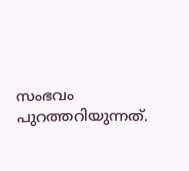സംഭവം പുറത്തറിയുന്നത്.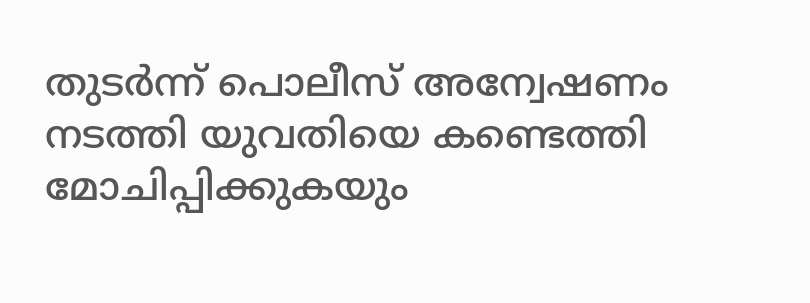തുടർന്ന് പൊലീസ് അന്വേഷണം നടത്തി യുവതിയെ കണ്ടെത്തി മോചിപ്പിക്കുകയും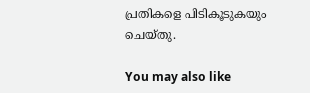പ്രതികളെ പിടികൂടുകയും ചെയ്തു.

You may also like